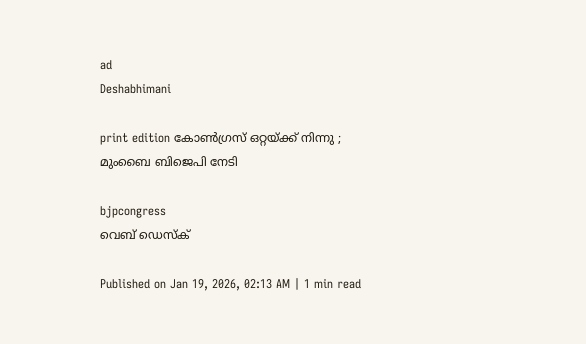ad
Deshabhimani

print edition കോൺഗ്രസ് ഒറ്റയ്‍ക്ക് നിന്നു ;
മുംബൈ ബിജെപി നേടി

bjpcongress
വെബ് ഡെസ്ക്

Published on Jan 19, 2026, 02:13 AM | 1 min read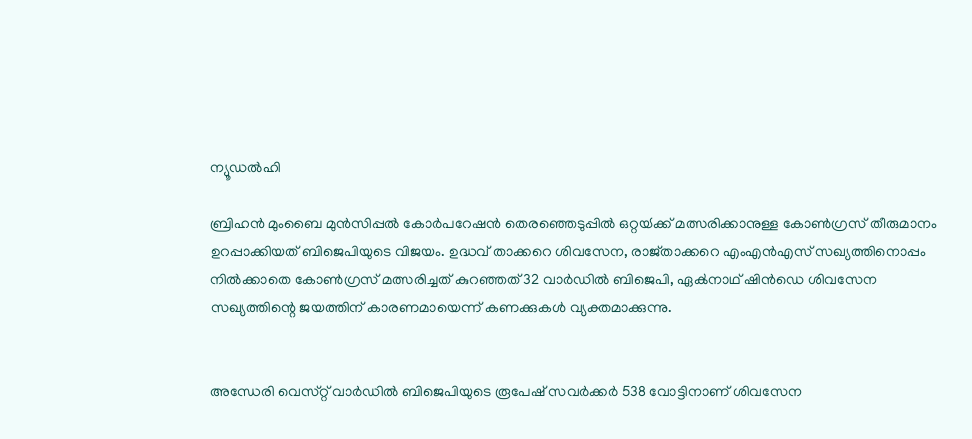ന്യൂഡൽഹി

ബ്രിഹൻ മുംബൈ മുൻസിപ്പൽ കോർപറേഷൻ തെരഞ്ഞെടുപ്പിൽ ഒറ്റയ്‍ക്ക് മത്സരിക്കാനുള്ള കോൺഗ്രസ് തീരുമാനം ഉറപ്പാക്കിയത് ബിജെപിയുടെ വിജയം. ഉദ്ധവ് താക്കറെ ശിവസേന, രാജ്‍താക്കറെ എംഎൻഎസ്‌ സഖ്യത്തിനൊപ്പം നിൽക്കാതെ കോൺഗ്രസ് മത്സരിച്ചത് കുറഞ്ഞത് 32 വാര്‍ഡിൽ ബിജെപി, ഏക്‍നാഥ് ഷിൻഡെ ശിവസേന സഖ്യത്തിന്റെ ജയത്തിന് കാരണമായെന്ന് കണക്കുകള്‍ വ്യക്തമാക്കുന്നു.


അന്ധേരി വെസ്‌റ്റ്‌ വാർഡിൽ ബിജെപിയുടെ രൂപേഷ്‌ സവർക്കർ 538 വോട്ടിനാണ്‌ ശിവസേന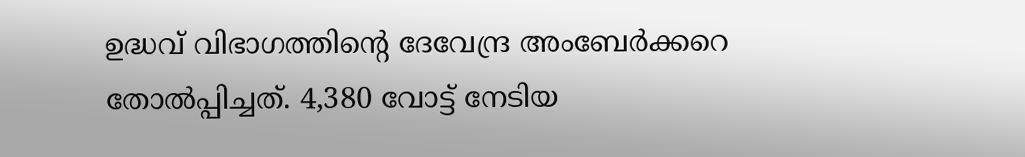ഉദ്ധവ്‌ വിഭാഗത്തിന്റെ ദേവേന്ദ്ര അംബേർക്കറെ തോൽപ്പിച്ചത്‌. 4,380 വോട്ട്‌ നേടിയ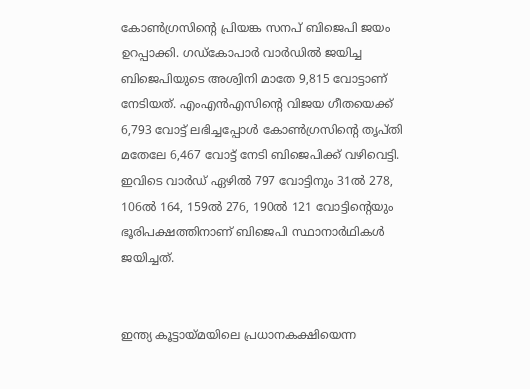കോൺഗ്രസിന്റെ പ്രിയങ്ക സനപ്‌ ബിജെപി ജയം ഉറപ്പാക്കി. ഗഡ്‌കോപാർ വാർഡിൽ ജയിച്ച ബിജെപിയുടെ അശ്വിനി മാതേ 9,815 വോട്ടാണ് നേടിയത്. എംഎൻഎസിന്റെ വിജയ ഗീതയെക്ക്‌ 6,793 വോട്ട്‌ ലഭിച്ചപ്പോൾ കോൺഗ്രസിന്റെ തൃപ്‌തി മതേലേ 6,467 വോട്ട്‌ നേടി ബിജെപിക്ക്‌ വഴിവെട്ടി. ഇവിടെ വാര്‍ഡ് ഏഴിൽ 797 വോട്ടിനും 31ൽ 278, 106ൽ 164, 159ൽ 276, 190ൽ 121 വോട്ടിന്റെയും ഭൂരിപക്ഷത്തിനാണ് ബിജെപി സ്ഥാനാര്‍ഥികള്‍ ജയിച്ചത്.


ഇന്ത്യ കൂട്ടായ്‌മയിലെ പ്രധാനകക്ഷിയെന്ന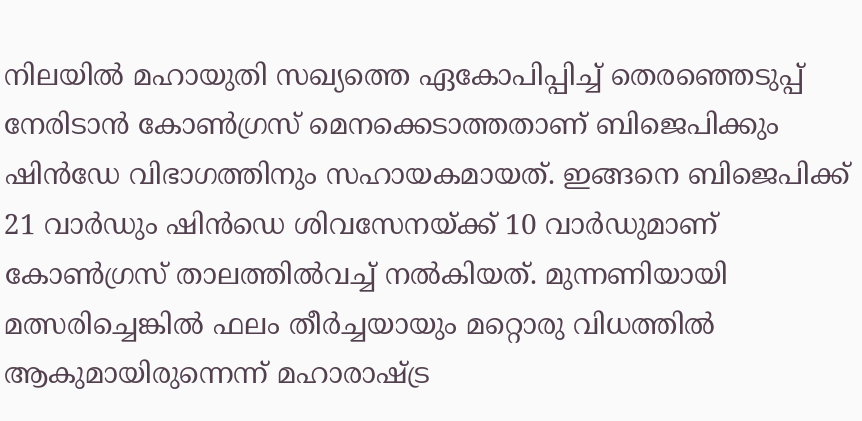നിലയിൽ മഹായുതി സഖ്യത്തെ ഏകോപിപ്പിച്ച്‌ തെരഞ്ഞെടുപ്പ്‌ നേരിടാൻ കോൺഗ്രസ്‌ മെനക്കെടാത്തതാണ്‌ ബിജെപിക്കും ഷിൻഡേ വിഭാഗത്തിനും സഹായകമായത്. ഇങ്ങനെ ബിജെപിക്ക് 21 വാര്‍ഡും ഷിൻഡെ ശിവസേനയ്ക്ക് 10 വാര്‍ഡുമാണ് കോൺഗ്രസ് താലത്തിൽവച്ച് നൽകിയത്. മുന്നണിയായി മത്സരിച്ചെങ്കിൽ ഫലം തീർച്ചയായും മറ്റൊരു വിധത്തിൽ ആകുമായിരുന്നെന്ന്‌ മഹാരാഷ്ട്ര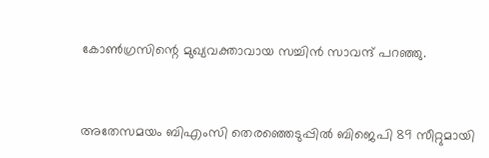കോൺഗ്രസിന്റെ മുഖ്യവക്താവായ സച്ചിൻ സാവന്ദ് പറഞ്ഞു.


അതേസമയം ബിഎംസി തെരഞ്ഞെടുപ്പിൽ ബിജെപി 89 സീറ്റുമായി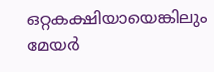ഒറ്റകക്ഷിയായെങ്കിലും മേയര്‍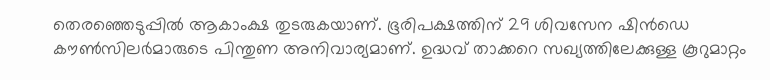തെരഞ്ഞെടുപ്പിൽ ആകാംക്ഷ തുടരുകയാണ്. ഭൂരിപക്ഷത്തിന് 29 ശിവസേന ഷിൻഡെ കൗൺസിലര്‍മാരുടെ പിന്തുണ അനിവാര്യമാണ്. ഉദ്ധവ് താക്കറെ സഖ്യത്തിലേക്കുള്ള കൂറുമാറ്റം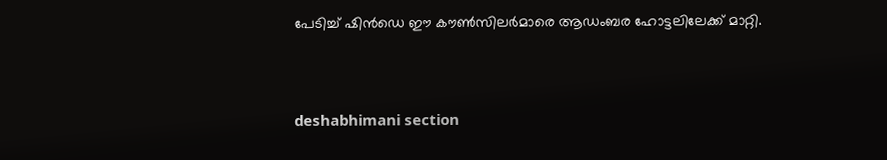പേടിച്ച് ഷിൻഡെ ഈ കൗൺസിലര്‍മാരെ ആഡംബര ഹോട്ടലിലേക്ക് മാറ്റി.



deshabhimani section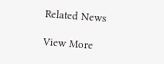Related News

View More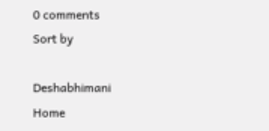0 comments
Sort by

Deshabhimani
Home